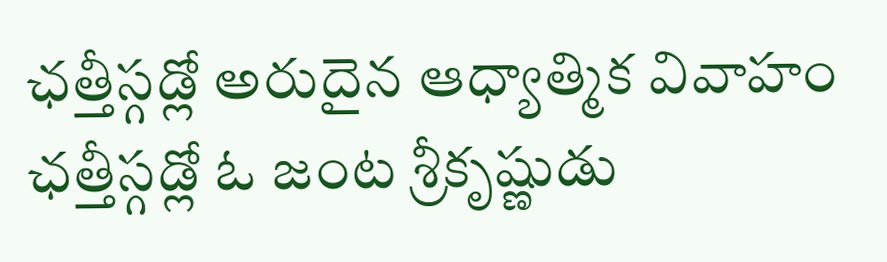ఛత్తీస్గడ్లో అరుదైన ఆధ్యాత్మిక వివాహం
ఛత్తీస్గడ్లో ఓ జంట శ్రీకృష్ణుడు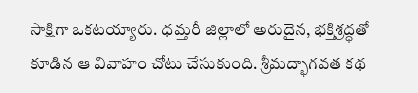సాక్షిగా ఒకటయ్యారు. ధమ్తరీ జిల్లాలో అరుదైన, భక్తిశ్రద్ధతో కూడిన ఆ వివాహం చోటు చేసుకుంది. శ్రీమద్భాగవత కథ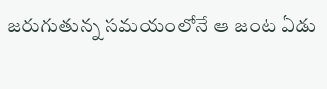జరుగుతున్న సమయంలోనే ఆ జంట ఏడు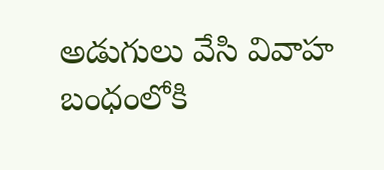అడుగులు వేసి వివాహ బంధంలోకి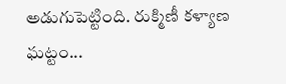అడుగుపెట్టింది. రుక్మిణీ కళ్యాణ ఘట్టం...